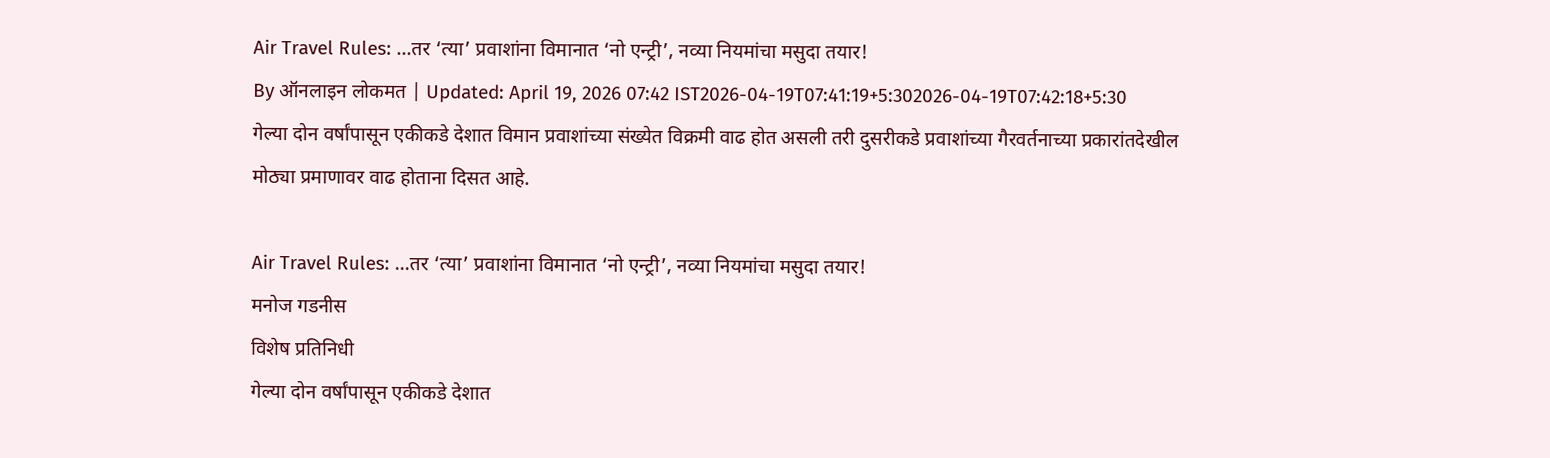Air Travel Rules: ...तर ‘त्या’ प्रवाशांना विमानात ‘नो एन्ट्री’, नव्या नियमांचा मसुदा तयार!
By ऑनलाइन लोकमत | Updated: April 19, 2026 07:42 IST2026-04-19T07:41:19+5:302026-04-19T07:42:18+5:30
गेल्या दोन वर्षांपासून एकीकडे देशात विमान प्रवाशांच्या संख्येत विक्रमी वाढ होत असली तरी दुसरीकडे प्रवाशांच्या गैरवर्तनाच्या प्रकारांतदेखील मोठ्या प्रमाणावर वाढ होताना दिसत आहे.

Air Travel Rules: ...तर ‘त्या’ प्रवाशांना विमानात ‘नो एन्ट्री’, नव्या नियमांचा मसुदा तयार!
मनोज गडनीस
विशेष प्रतिनिधी
गेल्या दोन वर्षांपासून एकीकडे देशात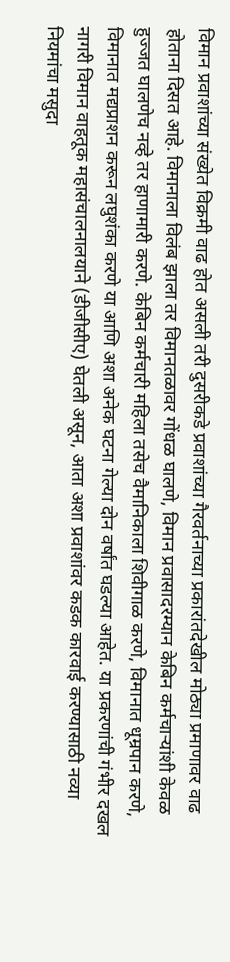विमान प्रवाशांच्या संख्येत विक्रमी वाढ होत असली तरी दुसरीकडे प्रवाशांच्या गैरवर्तनाच्या प्रकारांतदेखील मोठ्या प्रमाणावर वाढ होताना दिसत आहे. विमानाला विलंब झाला तर विमानतळावर गोंधळ घालणे, विमान प्रवासादरम्यान केबिन कर्मचाऱ्यांशी केवळ हुज्जत घालणेच नव्हे तर हाणामारी करणे. केबिन कर्मचारी महिला तसेच वैमानिकाला शिवीगाळ करणे, विमानात धूम्रपान करणे, विमानात मद्यप्राशन करून लघुशंका करणे या आणि अशा अनेक घटना गेल्या दोन वर्षांत घडल्या आहेत. या प्रकरणांची गंभीर दखल नागरी विमान वाहतूक महासंचालनालयाने (डीजीसीए) घेतली असून, आता अशा प्रवाशांवर कडक कारवाई करण्यासाठी नव्या नियमांचा मसुदा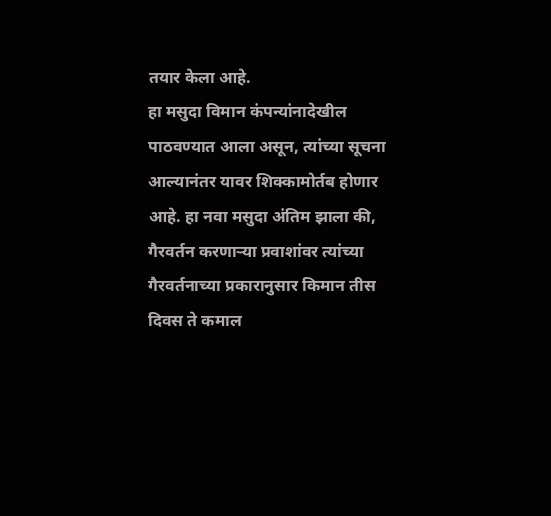तयार केला आहे.
हा मसुदा विमान कंपन्यांनादेखील पाठवण्यात आला असून, त्यांच्या सूचना आल्यानंतर यावर शिक्कामोर्तब होणार आहे. हा नवा मसुदा अंतिम झाला की, गैरवर्तन करणाऱ्या प्रवाशांवर त्यांच्या गैरवर्तनाच्या प्रकारानुसार किमान तीस दिवस ते कमाल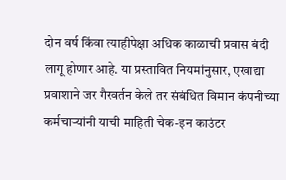दोन वर्ष किंवा त्याहीपेक्षा अधिक काळाची प्रवास बंदी लागू होणार आहे. या प्रस्तावित नियमांनुसार, एखाद्या प्रवाशाने जर गैरवर्तन केले तर संबंधित विमान कंपनीच्या कर्मचाऱ्यांनी याची माहिती चेक-इन काउंटर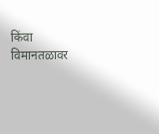किंवा विमानतळावर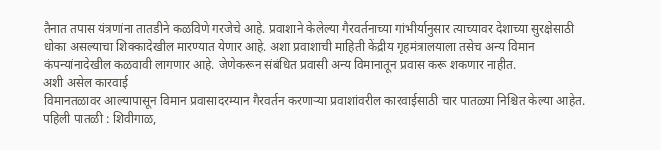तैनात तपास यंत्रणांना तातडीने कळविणे गरजेचे आहे. प्रवाशाने केलेल्या गैरवर्तनाच्या गांभीर्यानुसार त्याच्यावर देशाच्या सुरक्षेसाठी धोका असल्याचा शिक्कादेखील मारण्यात येणार आहे. अशा प्रवाशाची माहिती केंद्रीय गृहमंत्रालयाला तसेच अन्य विमान कंपन्यांनादेखील कळवावी लागणार आहे. जेणेकरून संबंधित प्रवासी अन्य विमानातून प्रवास करू शकणार नाहीत.
अशी असेल कारवाई
विमानतळावर आल्यापासून विमान प्रवासादरम्यान गैरवर्तन करणाऱ्या प्रवाशांवरील कारवाईसाठी चार पातळ्या निश्चित केल्या आहेत.
पहिली पातळी : शिवीगाळ,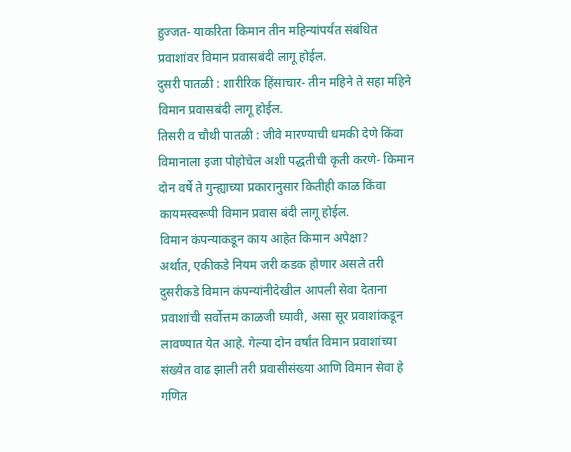हुज्जत- याकरिता किमान तीन महिन्यांपर्यंत संबंधित प्रवाशांवर विमान प्रवासबंदी लागू होईल.
दुसरी पातळी : शारीरिक हिंसाचार- तीन महिने ते सहा महिने विमान प्रवासबंदी लागू होईल.
तिसरी व चौथी पातळी : जीवे मारण्याची धमकी देणे किंवा विमानाला इजा पोहोचेल अशी पद्धतीची कृती करणे- किमान दोन वर्षे ते गुन्ह्याच्या प्रकारानुसार कितीही काळ किंवा कायमस्वरूपी विमान प्रवास बंदी लागू होईल.
विमान कंपन्याकडून काय आहेत किमान अपेक्षा?
अर्थात, एकीकडे नियम जरी कडक होणार असले तरी दुसरीकडे विमान कंपन्यांनीदेखील आपली सेवा देताना प्रवाशांची सर्वोत्तम काळजी घ्यावी, असा सूर प्रवाशांकडून लावण्यात येत आहे. गेल्या दोन वर्षांत विमान प्रवाशांच्या संख्येत वाढ झाली तरी प्रवासीसंख्या आणि विमान सेवा हे गणित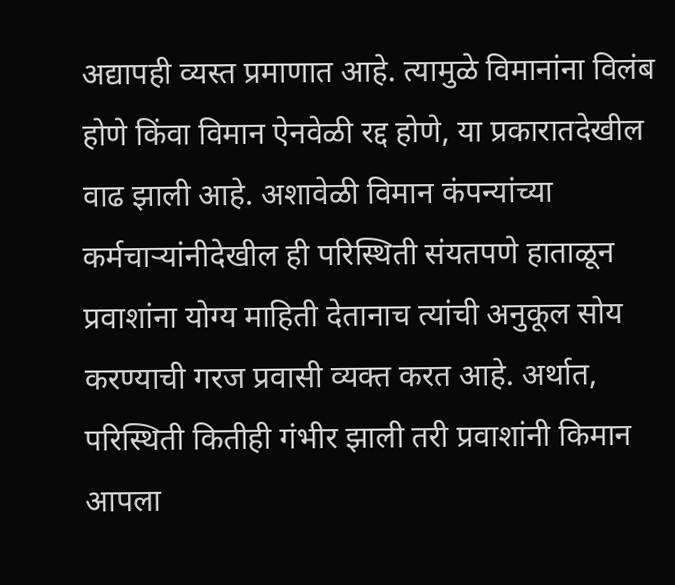अद्यापही व्यस्त प्रमाणात आहे. त्यामुळे विमानांना विलंब होणे किंवा विमान ऐनवेळी रद्द होणे, या प्रकारातदेखील वाढ झाली आहे. अशावेळी विमान कंपन्यांच्या कर्मचाऱ्यांनीदेखील ही परिस्थिती संयतपणे हाताळून प्रवाशांना योग्य माहिती देतानाच त्यांची अनुकूल सोय करण्याची गरज प्रवासी व्यक्त करत आहे. अर्थात, परिस्थिती कितीही गंभीर झाली तरी प्रवाशांनी किमान आपला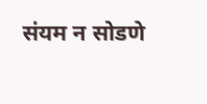संयम न सोडणे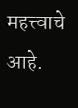महत्त्वाचे आहे.